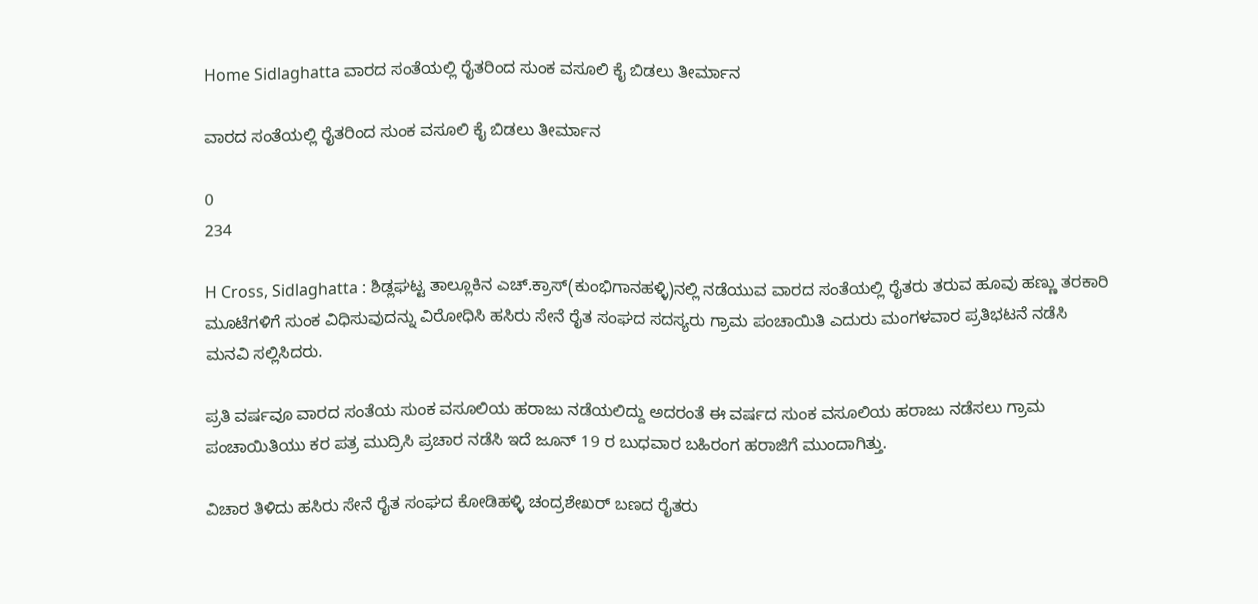Home Sidlaghatta ವಾರದ ಸಂತೆಯಲ್ಲಿ ರೈತರಿಂದ ಸುಂಕ ವಸೂಲಿ ಕೈ ಬಿಡಲು ತೀರ್ಮಾನ

ವಾರದ ಸಂತೆಯಲ್ಲಿ ರೈತರಿಂದ ಸುಂಕ ವಸೂಲಿ ಕೈ ಬಿಡಲು ತೀರ್ಮಾನ

0
234

H Cross, Sidlaghatta : ಶಿಡ್ಲಘಟ್ಟ ತಾಲ್ಲೂಕಿನ ಎಚ್.ಕ್ರಾಸ್(ಕುಂಭಿಗಾನಹಳ್ಳಿ)ನಲ್ಲಿ ನಡೆಯುವ ವಾರದ ಸಂತೆಯಲ್ಲಿ ರೈತರು ತರುವ ಹೂವು ಹಣ್ಣು ತರಕಾರಿ ಮೂಟೆಗಳಿಗೆ ಸುಂಕ ವಿಧಿಸುವುದನ್ನು ವಿರೋಧಿಸಿ ಹಸಿರು ಸೇನೆ ರೈತ ಸಂಘದ ಸದಸ್ಯರು ಗ್ರಾಮ ಪಂಚಾಯಿತಿ ಎದುರು ಮಂಗಳವಾರ ಪ್ರತಿಭಟನೆ ನಡೆಸಿ ಮನವಿ ಸಲ್ಲಿಸಿದರು.

ಪ್ರತಿ ವರ್ಷವೂ ವಾರದ ಸಂತೆಯ ಸುಂಕ ವಸೂಲಿಯ ಹರಾಜು ನಡೆಯಲಿದ್ದು ಅದರಂತೆ ಈ ವರ್ಷದ ಸುಂಕ ವಸೂಲಿಯ ಹರಾಜು ನಡೆಸಲು ಗ್ರಾಮ ಪಂಚಾಯಿತಿಯು ಕರ ಪತ್ರ ಮುದ್ರಿಸಿ ಪ್ರಚಾರ ನಡೆಸಿ ಇದೆ ಜೂನ್ 19 ರ ಬುಧವಾರ ಬಹಿರಂಗ ಹರಾಜಿಗೆ ಮುಂದಾಗಿತ್ತು.

ವಿಚಾರ ತಿಳಿದು ಹಸಿರು ಸೇನೆ ರೈತ ಸಂಘದ ಕೋಡಿಹಳ್ಳಿ ಚಂದ್ರಶೇಖರ್ ಬಣದ ರೈತರು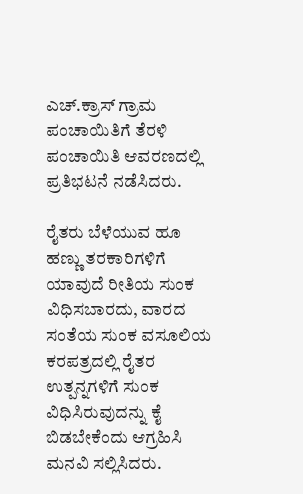ಎಚ್.ಕ್ರಾಸ್ ಗ್ರಾಮ ಪಂಚಾಯಿತಿಗೆ ತೆರಳಿ ಪಂಚಾಯಿತಿ ಆವರಣದಲ್ಲಿ ಪ್ರತಿಭಟನೆ ನಡೆಸಿದರು.

ರೈತರು ಬೆಳೆಯುವ ಹೂ ಹಣ್ಣು ತರಕಾರಿಗಳಿಗೆ ಯಾವುದೆ ರೀತಿಯ ಸುಂಕ ವಿಧಿಸಬಾರದು, ವಾರದ ಸಂತೆಯ ಸುಂಕ ವಸೂಲಿಯ ಕರಪತ್ರದಲ್ಲಿ ರೈತರ ಉತ್ಪನ್ನಗಳಿಗೆ ಸುಂಕ ವಿಧಿಸಿರುವುದನ್ನು ಕೈ ಬಿಡಬೇಕೆಂದು ಆಗ್ರಹಿಸಿ ಮನವಿ ಸಲ್ಲಿಸಿದರು.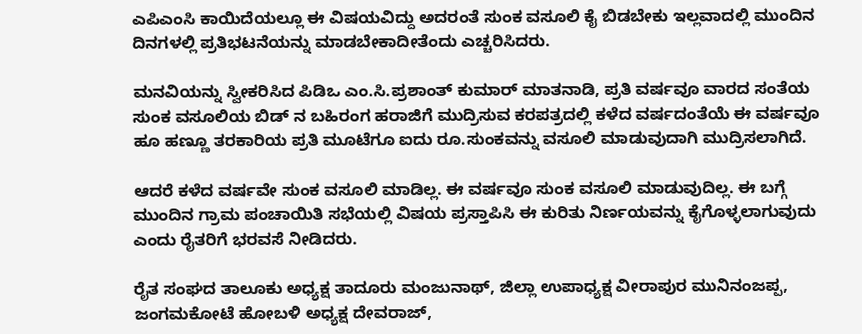ಎಪಿಎಂಸಿ ಕಾಯಿದೆಯಲ್ಲೂ ಈ ವಿಷಯವಿದ್ದು ಅದರಂತೆ ಸುಂಕ ವಸೂಲಿ ಕೈ ಬಿಡಬೇಕು ಇಲ್ಲವಾದಲ್ಲಿ ಮುಂದಿನ ದಿನಗಳಲ್ಲಿ ಪ್ರತಿಭಟನೆಯನ್ನು ಮಾಡಬೇಕಾದೀತೆಂದು ಎಚ್ಚರಿಸಿದರು.

ಮನವಿಯನ್ನು ಸ್ವೀಕರಿಸಿದ ಪಿಡಿಒ ಎಂ.ಸಿ.ಪ್ರಶಾಂತ್ ಕುಮಾರ್ ಮಾತನಾಡಿ, ಪ್ರತಿ ವರ್ಷವೂ ವಾರದ ಸಂತೆಯ ಸುಂಕ ವಸೂಲಿಯ ಬಿಡ್‌ ನ ಬಹಿರಂಗ ಹರಾಜಿಗೆ ಮುದ್ರಿಸುವ ಕರಪತ್ರದಲ್ಲಿ ಕಳೆದ ವರ್ಷದಂತೆಯೆ ಈ ವರ್ಷವೂ ಹೂ ಹಣ್ಣೂ ತರಕಾರಿಯ ಪ್ರತಿ ಮೂಟೆಗೂ ಐದು ರೂ.ಸುಂಕವನ್ನು ವಸೂಲಿ ಮಾಡುವುದಾಗಿ ಮುದ್ರಿಸಲಾಗಿದೆ.

ಆದರೆ ಕಳೆದ ವರ್ಷವೇ ಸುಂಕ ವಸೂಲಿ ಮಾಡಿಲ್ಲ. ಈ ವರ್ಷವೂ ಸುಂಕ ವಸೂಲಿ ಮಾಡುವುದಿಲ್ಲ. ಈ ಬಗ್ಗೆ ಮುಂದಿನ ಗ್ರಾಮ ಪಂಚಾಯಿತಿ ಸಭೆಯಲ್ಲಿ ವಿಷಯ ಪ್ರಸ್ತಾಪಿಸಿ ಈ ಕುರಿತು ನಿರ್ಣಯವನ್ನು ಕೈಗೊಳ್ಳಲಾಗುವುದು ಎಂದು ರೈತರಿಗೆ ಭರವಸೆ ನೀಡಿದರು.

ರೈತ ಸಂಘದ ತಾಲೂಕು ಅಧ್ಯಕ್ಷ ತಾದೂರು ಮಂಜುನಾಥ್, ಜಿಲ್ಲಾ ಉಪಾಧ್ಯಕ್ಷ ವೀರಾಪುರ ಮುನಿನಂಜಪ್ಪ, ಜಂಗಮಕೋಟೆ ಹೋಬಳಿ ಅಧ್ಯಕ್ಷ ದೇವರಾಜ್,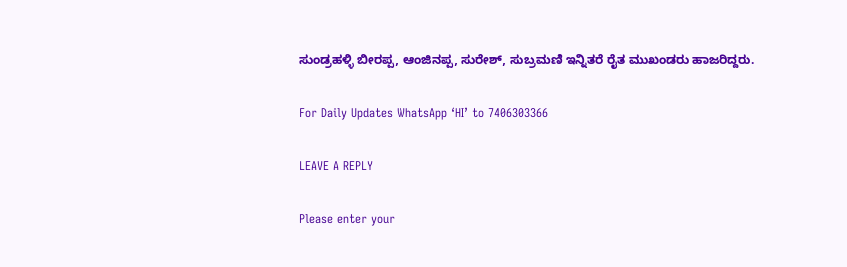ಸುಂಡ್ರಹಳ್ಳಿ ಬೀರಪ್ಪ, ಆಂಜಿನಪ್ಪ, ಸುರೇಶ್, ಸುಬ್ರಮಣಿ ಇನ್ನಿತರೆ ರೈತ ಮುಖಂಡರು ಹಾಜರಿದ್ದರು.

For Daily Updates WhatsApp ‘HI’ to 7406303366

LEAVE A REPLY

Please enter your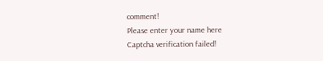comment!
Please enter your name here
Captcha verification failed!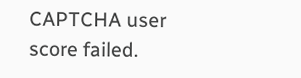CAPTCHA user score failed.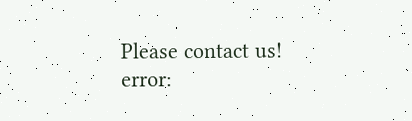Please contact us!
error: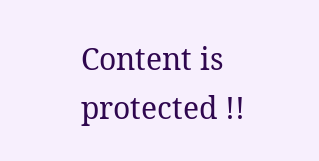Content is protected !!